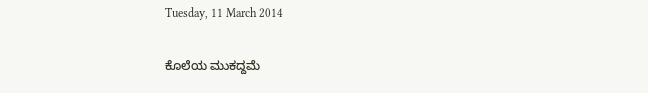Tuesday, 11 March 2014

ಕೊಲೆಯ ಮುಕದ್ದಮೆ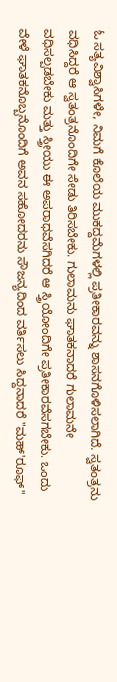ಓ ಸತ್ಯವಿಶ್ವಾಸಿಗಳೇ, ನಿಮಗೆ ಕೊಲೆಯ ಮುಕದ್ದಮೆಗಳಲ್ಲಿ ಪ್ರತೀಕಾರವನ್ನು ಶಾಸನಗೊಳಿಸಲಾಗಿದೆ. ಸ್ವತಂತ್ರನು ವಧಿಸಿದ್ದರೆ ಆ ಸ್ವತಂತ್ರನೊಂದಿಗೇ ಸೇಡು ತಿರಿಸಬೇಕು. ಗುಲಾಮನು ಘಾತಕನಾದರೆ ಗುಲಾಮನೇ ವಧಿಸಲ್ಪಡಬೇಕು ಮತ್ತು ಸ್ತ್ರೀಯು ಈ ಅಪರಾಧವೆಸಗಿದರೆ ಆ ಸ್ತ್ರಿಯೋಂದಿಗೇ ಪ್ರತೀಕಾರವೆಸಗಬೇಕು. ಒಂದು ವೇಳೆ ಘಾತಕನೊಬ್ಬನೊಂದಿಗೆ ಅವನ ಸಹೋದರನು ಸೌಜನ್ಯದಿಂದ ವರ್ತಿಸಲು ಸಿದ್ದನಾದರೆ "ಮಹ್'ರೂಫ್"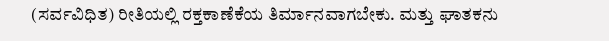(ಸರ್ವವಿಧಿತ) ರೀತಿಯಲ್ಲಿ ರಕ್ತಕಾಣೆಕೆಯ ತಿರ್ಮಾನವಾಗಬೇಕು. ಮತ್ತು ಘಾತಕನು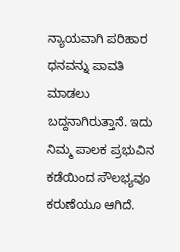ನ್ಯಾಯವಾಗಿ ಪರಿಹಾರ ಧನವನ್ನು ಪಾವತಿ ಮಾಡಲು ಬದ್ದನಾಗಿರುತ್ತಾನೆ. ಇದು ನಿಮ್ಮ ಪಾಲಕ ಪ್ರಭುವಿನ ಕಡೆಯಿಂದ ಸೌಲಭ್ಯವೂ ಕರುಣೆಯೂ ಆಗಿದೆ.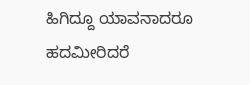ಹಿಗಿದ್ದೂ ಯಾವನಾದರೂ ಹದಮೀರಿದರೆ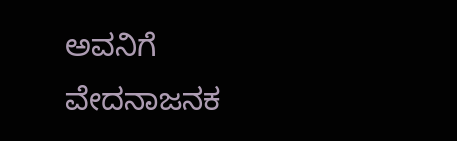ಅವನಿಗೆ ವೇದನಾಜನಕ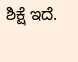ಶಿಕ್ಷೆ ಇದೆ.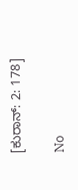[ಕುರಾನ್: 2: 178]

No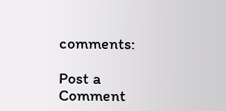comments:

Post a Comment